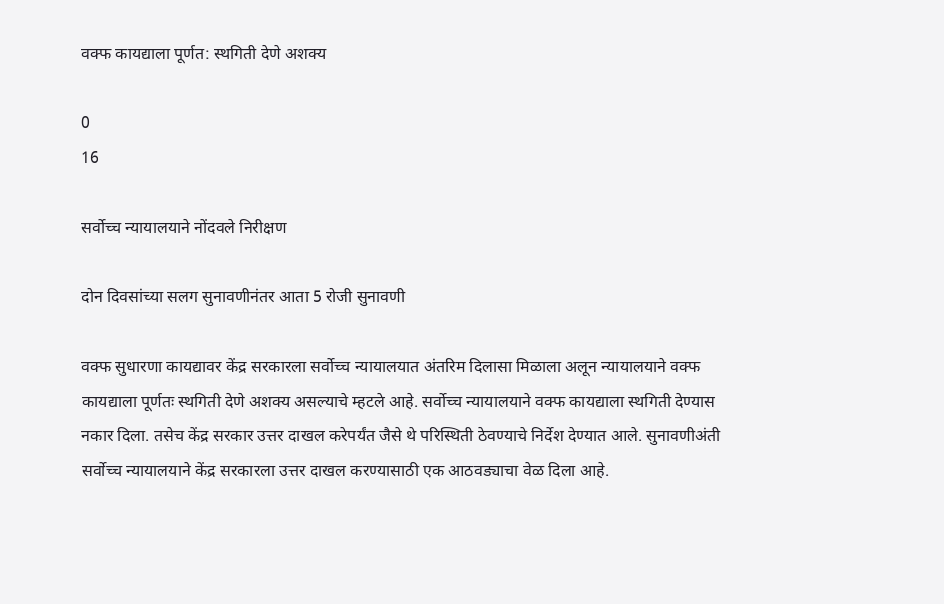वक्फ कायद्याला पूर्णत: स्थगिती देणे अशक्य

0
16

सर्वोच्च न्यायालयाने नोंदवले निरीक्षण

दोन दिवसांच्या सलग सुनावणीनंतर आता 5 रोजी सुनावणी

वक्फ सुधारणा कायद्यावर केंद्र सरकारला सर्वोच्च न्यायालयात अंतरिम दिलासा मिळाला अलून न्यायालयाने वक्फ कायद्याला पूर्णतः स्थगिती देणे अशक्य असल्याचे म्हटले आहे. सर्वोच्च न्यायालयाने वक्फ कायद्याला स्थगिती देण्यास नकार दिला. तसेच केंद्र सरकार उत्तर दाखल करेपर्यंत जैसे थे परिस्थिती ठेवण्याचे निर्देश देण्यात आले. सुनावणीअंती सर्वोच्च न्यायालयाने केंद्र सरकारला उत्तर दाखल करण्यासाठी एक आठवड्याचा वेळ दिला आहे.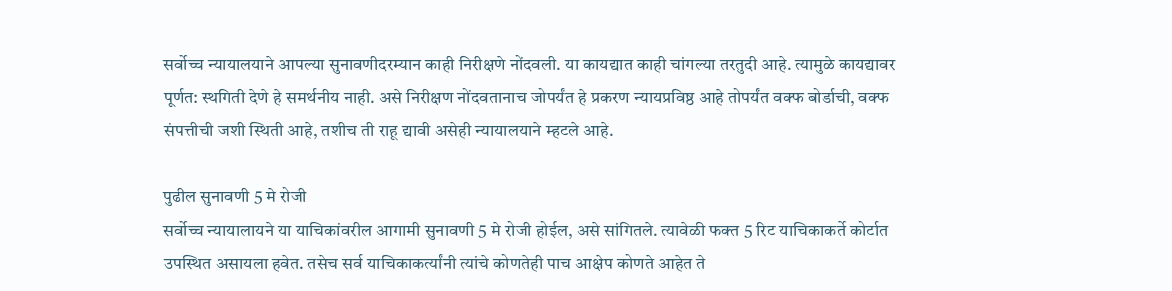सर्वोच्च न्यायालयाने आपल्या सुनावणीदरम्यान काही निरीक्षणे नोंदवली. या कायद्यात काही चांगल्या तरतुदी आहे. त्यामुळे कायद्यावर पूर्णत: स्थगिती देणे हे समर्थनीय नाही. असे निरीक्षण नोंदवतानाच जोपर्यंत हे प्रकरण न्यायप्रविष्ठ आहे तोपर्यंत वक्फ बोर्डाची, वक्फ संपत्तीची जशी स्थिती आहे, तशीच ती राहू द्यावी असेही न्यायालयाने म्हटले आहे.

पुढील सुनावणी 5 मे रोजी
सर्वोच्च न्यायालायने या याचिकांवरील आगामी सुनावणी 5 मे रोजी होईल, असे सांगितले. त्यावेळी फक्त 5 रिट याचिकाकर्ते कोर्टात उपस्थित असायला हवेत. तसेच सर्व याचिकाकर्त्यांनी त्यांचे कोणतेही पाच आक्षेप कोणते आहेत ते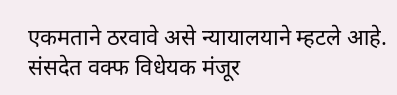एकमताने ठरवावे असे न्यायालयाने म्हटले आहे.
संसदेत वक्फ विधेयक मंजूर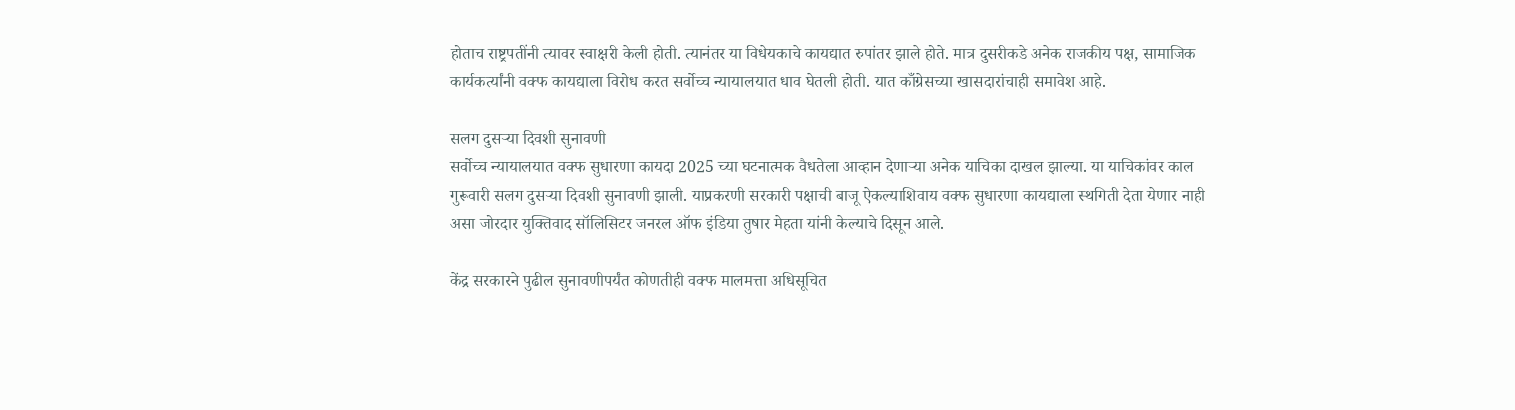होताच राष्ट्रपतींनी त्यावर स्वाक्षरी केली होती. त्यानंतर या विधेयकाचे कायद्यात रुपांतर झाले होते. मात्र दुसरीकडे अनेक राजकीय पक्ष, सामाजिक कार्यकर्त्यांनी वक्फ कायद्याला विरोध करत सर्वोच्च न्यायालयात धाव घेतली होती. यात काँग्रेसच्या खासदारांचाही समावेश आहे.

सलग दुसऱ्या दिवशी सुनावणी
सर्वोच्च न्यायालयात वक्फ सुधारणा कायदा 2025 च्या घटनात्मक वैधतेला आव्हान देणाऱ्या अनेक याचिका दाखल झाल्या. या याचिकांवर काल गुरूवारी सलग दुसऱ्या दिवशी सुनावणी झाली. याप्रकरणी सरकारी पक्षाची बाजू ऐकल्याशिवाय वक्फ सुधारणा कायद्याला स्थगिती देता येणार नाही असा जोरदार युक्तिवाद सॉलिसिटर जनरल ऑफ इंडिया तुषार मेहता यांनी केल्याचे दिसून आले.

केंद्र सरकारने पुढील सुनावणीपर्यंत कोणतीही वक्फ मालमत्ता अधिसूचित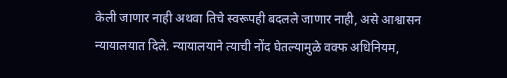केली जाणार नाही अथवा तिचे स्वरूपही बदलले जाणार नाही, असे आश्वासन न्यायालयात दिले. न्यायालयाने त्याची नोंद घेतल्यामुळे वक्फ अधिनियम,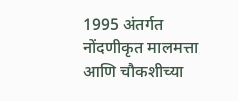1995 अंतर्गत नोंदणीकृत मालमत्ता आणि चौकशीच्या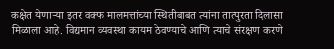कक्षेत येणाऱ्या इतर वक्फ मालमत्तांच्या स्थितीबाबत त्यांना तात्पुरता दिलासा मिळाला आहे. विद्यमान व्यवस्था कायम ठेवण्याचे आणि त्याचे संरक्षण करणे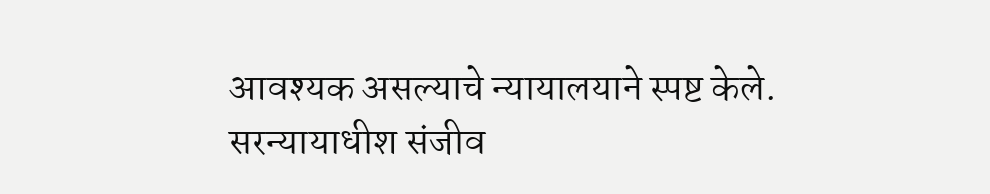आवश्यक असल्याचे न्यायालयाने स्पष्ट केले.
सरन्यायाधीश संजीव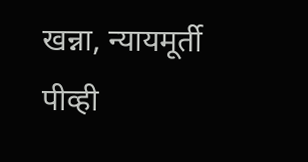खन्ना, न्यायमूर्ती पीव्ही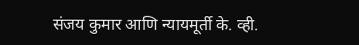संजय कुमार आणि न्यायमूर्ती के. व्ही.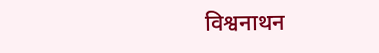विश्वनाथन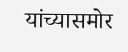यांच्यासमोर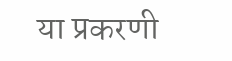या प्रकरणी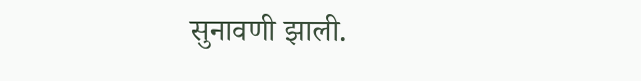सुनावणी झाली.